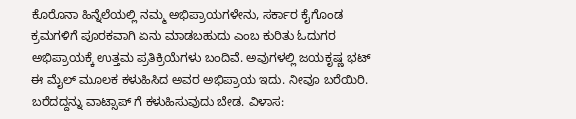ಕೊರೊನಾ ಹಿನ್ನೆಲೆಯಲ್ಲಿ ನಮ್ಮ ಅಭಿಪ್ರಾಯಗಳೇನು, ಸರ್ಕಾರ ಕೈಗೊಂಡ ಕ್ರಮಗಳಿಗೆ ಪೂರಕವಾಗಿ ಏನು ಮಾಡಬಹುದು ಎಂಬ ಕುರಿತು ಓದುಗರ ಅಭಿಪ್ರಾಯಕ್ಕೆ ಉತ್ತಮ ಪ್ರತಿಕ್ರಿಯೆಗಳು ಬಂದಿವೆ. ಅವುಗಳಲ್ಲಿ ಜಯಕೃಷ್ಣ ಭಟ್ ಈ ಮೈಲ್ ಮೂಲಕ ಕಳುಹಿಸಿದ ಅವರ ಅಭಿಪ್ರಾಯ ಇದು. ನೀವೂ ಬರೆಯಿರಿ. ಬರೆದದ್ದನ್ನು ವಾಟ್ಸಾಪ್ ಗೆ ಕಳುಹಿಸುವುದು ಬೇಡ. ವಿಳಾಸ: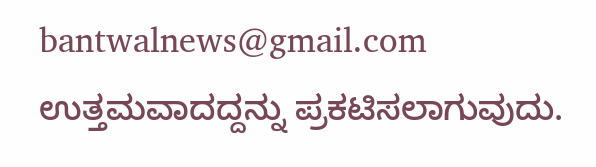bantwalnews@gmail.com ಉತ್ತಮವಾದದ್ದನ್ನು ಪ್ರಕಟಿಸಲಾಗುವುದು.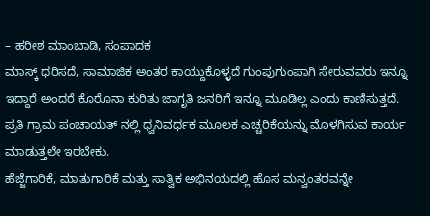– ಹರೀಶ ಮಾಂಬಾಡಿ, ಸಂಪಾದಕ
ಮಾಸ್ಕ್ ಧರಿಸದೆ, ಸಾಮಾಜಿಕ ಅಂತರ ಕಾಯ್ದುಕೊಳ್ಳದೆ ಗುಂಪುಗುಂಪಾಗಿ ಸೇರುವವರು ಇನ್ನೂ ಇದ್ದಾರೆ ಅಂದರೆ ಕೊರೊನಾ ಕುರಿತು ಜಾಗೃತಿ ಜನರಿಗೆ ಇನ್ನೂ ಮೂಡಿಲ್ಲ ಎಂದು ಕಾಣಿಸುತ್ತದೆ. ಪ್ರತಿ ಗ್ರಾಮ ಪಂಚಾಯತ್ ನಲ್ಲಿ ಧ್ವನಿವರ್ಧಕ ಮೂಲಕ ಎಚ್ಚರಿಕೆಯನ್ನು ಮೊಳಗಿಸುವ ಕಾರ್ಯ ಮಾಡುತ್ತಲೇ ಇರಬೇಕು.
ಹೆಜ್ಜೆಗಾರಿಕೆ, ಮಾತುಗಾರಿಕೆ ಮತ್ತು ಸಾತ್ವಿಕ ಅಭಿನಯದಲ್ಲಿ ಹೊಸ ಮನ್ವಂತರವನ್ನೇ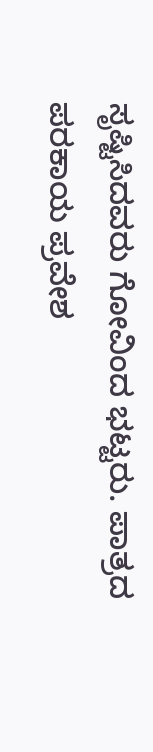ಸೃಷ್ಟಿಸಿದವರು ಗೋವಿಂದ ಭಟ್ಟರು. ಪಾತ್ರದ ಪರಕಾಯ ಪ್ರವೇಶ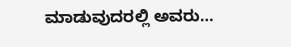ಮಾಡುವುದರಲ್ಲಿ ಅವರು…